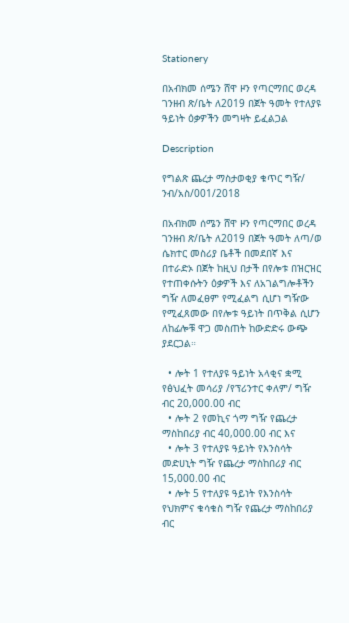Stationery

በአብክመ ሰሜን ሸዋ ዞን የጣርማበር ወረዳ ገንዘብ ጽ/ቤት ለ2019 በጀት ዓመት የተለያዩ ዓይነት ዕቃዎችን መግዛት ይፈልጋል

Description

የግልጽ ጨረታ ማስታወቂያ ቁጥር ግዥ/ ንብ/አስ/001/2018

በአብክመ ሰሜን ሸዋ ዞን የጣርማበር ወረዳ ገንዘብ ጽ/ቤት ለ2019 በጀት ዓመት ለጣ/ወ ሴክተር መስሪያ ቤቶች በመደበኛ እና በተራድኦ በጀት ከዚህ በታች በየሎቱ በዝርዝር የተጠቀሱትን ዕቃዎች እና ለአገልግሎቶችን ግዥ ለመፈፀም የሚፈልግ ሲሆነ ግዥው የሚፈጸመው በየሎቱ ዓይነት በጥቅል ሲሆን ለከፊሎቹ ዋጋ መስጠት ከውድድሩ ውጭ ያደርጋል።

  • ሎት 1 የተለያዩ ዓይነት አላቂና ቋሚ የፅህፈት መሳሪያ /የፕሪንተር ቀለም/ ግዥ ብር 20,000.00 ብር
  • ሎት 2 የመኪና ጎማ ግዥ የጨረታ ማስከበሪያ ብር 40,000.00 ብር እና
  • ሎት 3 የተለያዩ ዓይነት የእንስሳት መድሀኒት ግዥ የጨረታ ማስከበሪያ ብር 15,000.00 ብር
  • ሎት 5 የተለያዩ ዓይነት የእንስሳት የህክምና ቁሳቁስ ግዥ የጨረታ ማስከበሪያ ብር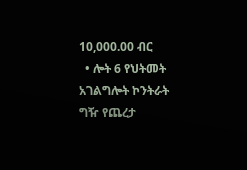10,000.00 ብር
  • ሎት 6 የህትመት አገልግሎት ኮንትራት ግዥ የጨረታ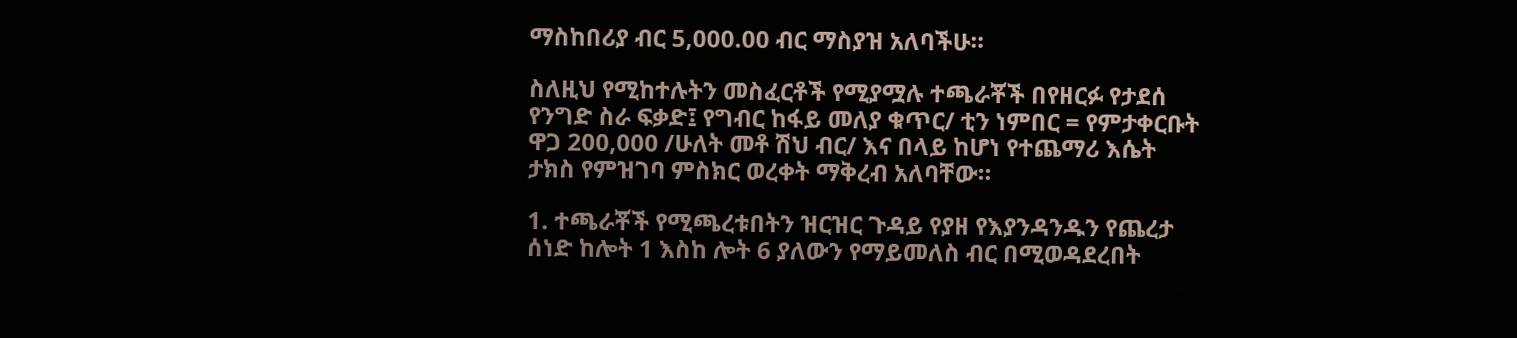ማስከበሪያ ብር 5,000.00 ብር ማስያዝ አለባችሁ።

ስለዚህ የሚከተሉትን መስፈርቶች የሚያሟሉ ተጫራቾች በየዘርፉ የታደሰ የንግድ ስራ ፍቃድ፤ የግብር ከፋይ መለያ ቁጥር/ ቲን ነምበር = የምታቀርቡት ዋጋ 200,000 /ሁለት መቶ ሽህ ብር/ እና በላይ ከሆነ የተጨማሪ እሴት ታክስ የምዝገባ ምስክር ወረቀት ማቅረብ አለባቸው።

1. ተጫራቾች የሚጫረቱበትን ዝርዝር ጉዳይ የያዘ የእያንዳንዱን የጨረታ ሰነድ ከሎት 1 እስከ ሎት 6 ያለውን የማይመለስ ብር በሚወዳደረበት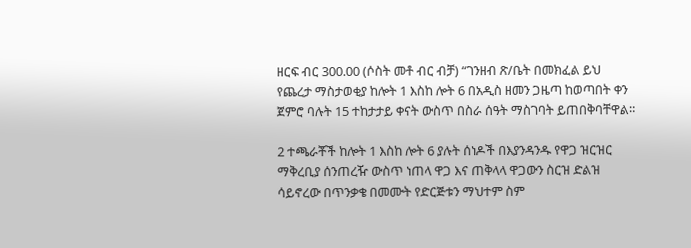ዘርፍ ብር 300.00 (ሶስት መቶ ብር ብቻ) “ገንዘብ ጽ/ቤት በመክፈል ይህ የጨረታ ማስታወቂያ ከሎት 1 እስከ ሎት 6 በአዲስ ዘመን ጋዜጣ ከወጣበት ቀን ጀምሮ ባሉት 15 ተከታታይ ቀናት ውስጥ በስራ ሰዓት ማስገባት ይጠበቅባቸዋል።

2 ተጫራቾች ከሎት 1 እስከ ሎት 6 ያሉት ሰነዶች በእያንዳንዱ የዋጋ ዝርዝር ማቅረቢያ ሰንጠረዥ ውስጥ ነጠላ ዋጋ እና ጠቅላላ ዋጋውን ስርዝ ድልዝ ሳይኖረው በጥንቃቄ በመሙት የድርጅቱን ማህተም ስም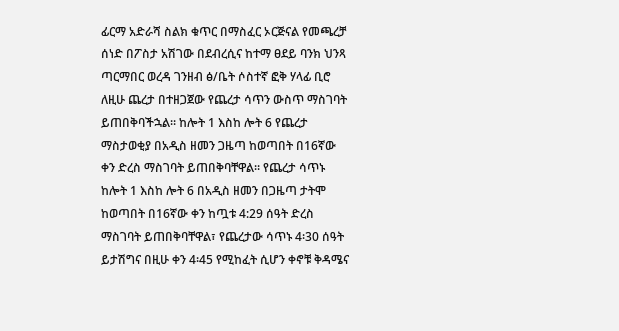ፊርማ አድራሻ ስልክ ቁጥር በማስፈር ኦርጅናል የመጫረቻ ሰነድ በፖስታ አሽገው በደብረሲና ከተማ ፀደይ ባንክ ህንጻ ጣርማበር ወረዳ ገንዘብ ፅ/ቤት ሶስተኛ ፎቅ ሃላፊ ቢሮ ለዚሁ ጨረታ በተዘጋጀው የጨረታ ሳጥን ውስጥ ማስገባት ይጠበቅባችኋል። ከሎት 1 እስከ ሎት 6 የጨረታ ማስታወቂያ በአዲስ ዘመን ጋዜጣ ከወጣበት በ16ኛው ቀን ድረስ ማስገባት ይጠበቅባቸዋል። የጨረታ ሳጥኑ ከሎት 1 እስከ ሎት 6 በአዲስ ዘመን በጋዜጣ ታትሞ ከወጣበት በ16ኛው ቀን ከጧቱ 4:29 ሰዓት ድረስ ማስገባት ይጠበቅባቸዋል፣ የጨረታው ሳጥኑ 4፡30 ሰዓት ይታሽግና በዚሁ ቀን 4፡45 የሚከፈት ሲሆን ቀኖቹ ቅዳሜና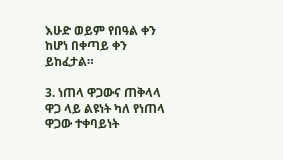እሁድ ወይም የበዓል ቀን ከሆነ በቀጣይ ቀን ይከፈታል።

3. ነጠላ ዋጋውና ጠቅላላ ዋጋ ላይ ልዩነት ካለ የነጠላ ዋጋው ተቀባይነት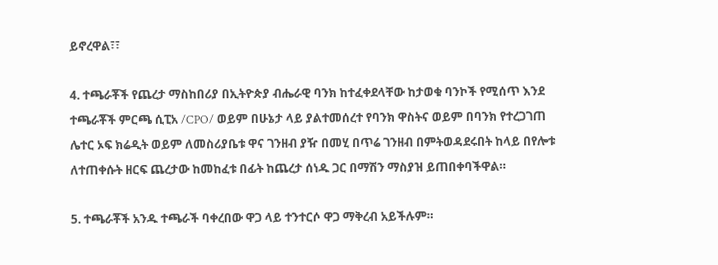ይኖረዋል፣፣

4. ተጫራቾች የጨረታ ማስከበሪያ በኢትዮጵያ ብሔራዊ ባንክ ከተፈቀደላቸው ከታወቁ ባንኮች የሚሰጥ እንደ ተጫራቾች ምርጫ ሲፒአ /CPO/ ወይም በሁኔታ ላይ ያልተመሰረተ የባንክ ዋስትና ወይም በባንክ የተረጋገጠ ሌተር ኦፍ ክሬዲት ወይም ለመስሪያቤቱ ዋና ገንዘብ ያዥ በመሂ በጥሬ ገንዘብ በምትወዳደሩበት ከላይ በየሎቱ ለተጠቀሱት ዘርፍ ጨረታው ከመከፈቱ በፊት ከጨረታ ሰነዱ ጋር በማሽን ማስያዝ ይጠበቀባችዋል።

5. ተጫራቾች አንዱ ተጫራች ባቀረበው ዋጋ ላይ ተንተርሶ ዋጋ ማቅረብ አይችሉም።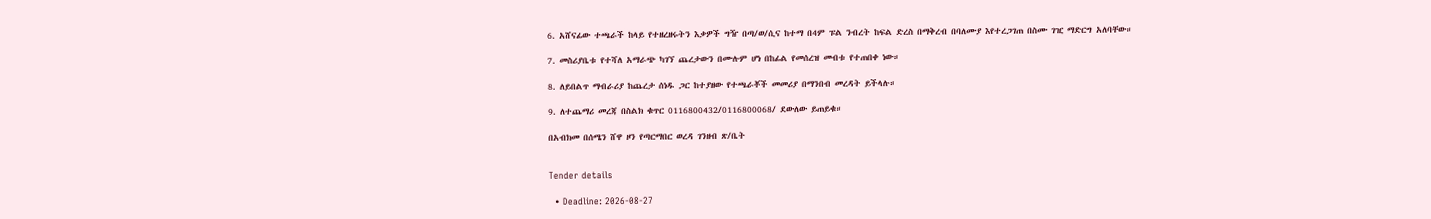6. አሸናፊው ተጫራች ከላይ የተዘረዘሩትን እቃዎች ግዥ በጣ/ወ/ሲና ከተማ በ4ም ፑል ንብረት ከፍል ድረስ በማቅረብ በባለሙያ እየተረጋገጠ በስሙ ገዢ ማድርግ አለባቸው።

7. መስሪያቤቱ የተሻለ አማራጭ ካገኘ ጨረታውን በሙሉም ሆነ በከፊል የመሰረዝ መብቱ የተጠበቀ ነው።

8. ለይበልጥ ማብራሪያ ከጨረታ ሰነዱ ጋር ከተያዘው የተጫራቾች መመሪያ በማንበብ መረዳት ይችላሉ።

9. ለተጨማሪ መረጃ በስልክ ቁጥር 0116800432/0116800068/ ደውለው ይጠይቁ።

በአብክመ በሰሜን ሸዋ ዞን የጣርማበር ወረዳ ገንዘብ ጽ/ቤት


Tender details

  • Deadline: 2026-08-27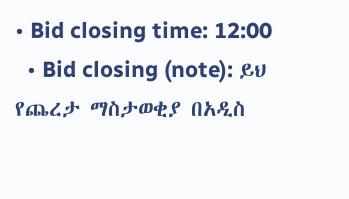• Bid closing time: 12:00
  • Bid closing (note): ይህ የጨረታ ማስታወቂያ በአዲስ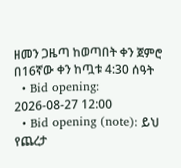ዘመን ጋዜጣ ከወጣበት ቀን ጀምሮ በ16ኛው ቀን ከጧቱ 4:30 ሰዓት
  • Bid opening: 2026-08-27 12:00
  • Bid opening (note): ይህ የጨረታ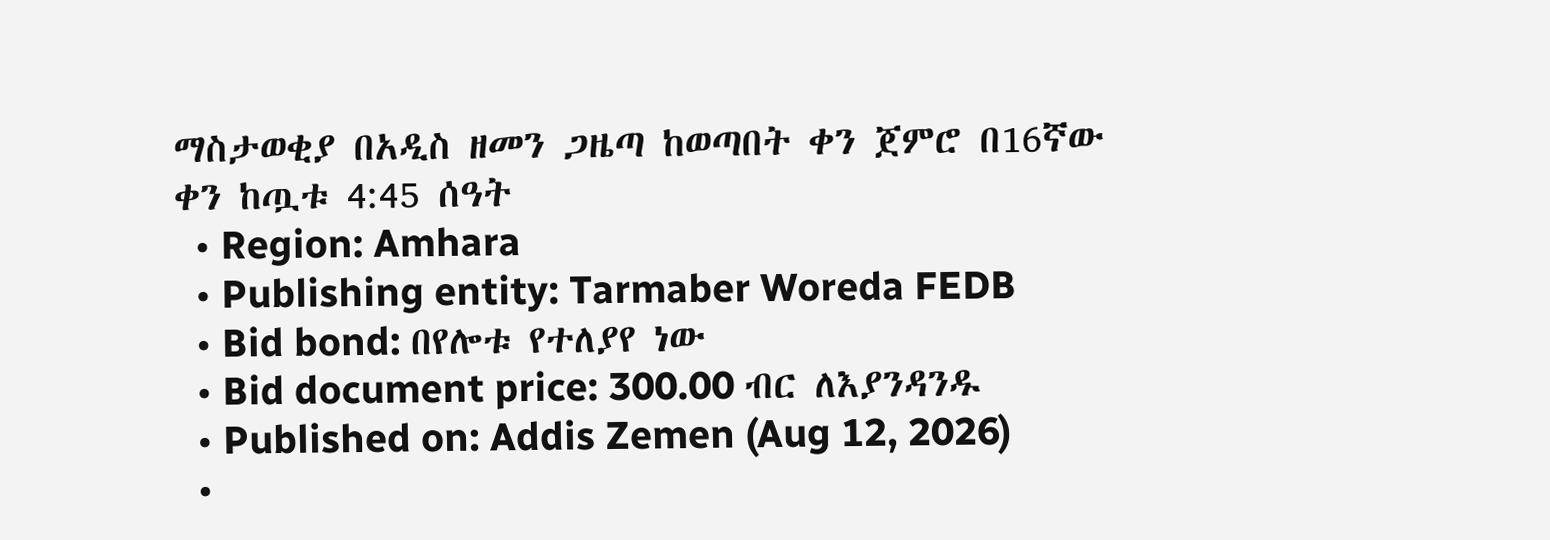ማስታወቂያ በአዲስ ዘመን ጋዜጣ ከወጣበት ቀን ጀምሮ በ16ኛው ቀን ከጧቱ 4:45 ሰዓት
  • Region: Amhara
  • Publishing entity: Tarmaber Woreda FEDB
  • Bid bond: በየሎቱ የተለያየ ነው
  • Bid document price: 300.00 ብር ለእያንዳንዱ
  • Published on: Addis Zemen (Aug 12, 2026)
  •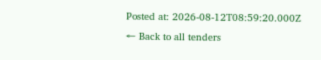Posted at: 2026-08-12T08:59:20.000Z
← Back to all tenders